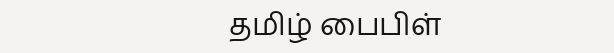தமிழ் பைபிள்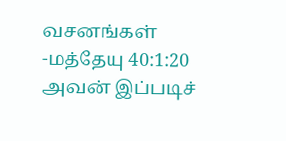வசனங்கள் -மத்தேயு 40:1:20
அவன் இப்படிச்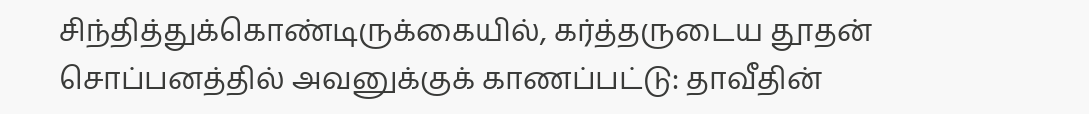சிந்தித்துக்கொண்டிருக்கையில், கர்த்தருடைய தூதன் சொப்பனத்தில் அவனுக்குக் காணப்பட்டு: தாவீதின்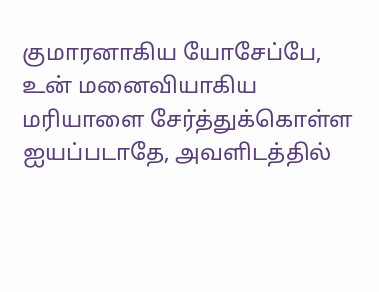குமாரனாகிய யோசேப்பே, உன் மனைவியாகிய மரியாளை சேர்த்துக்கொள்ள ஐயப்படாதே, அவளிடத்தில்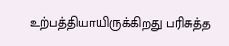உற்பத்தியாயிருக்கிறது பரிசுத்த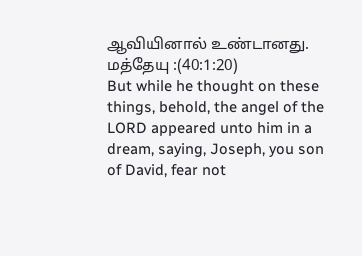ஆவியினால் உண்டானது.
மத்தேயு :(40:1:20)
But while he thought on these things, behold, the angel of the LORD appeared unto him in a dream, saying, Joseph, you son of David, fear not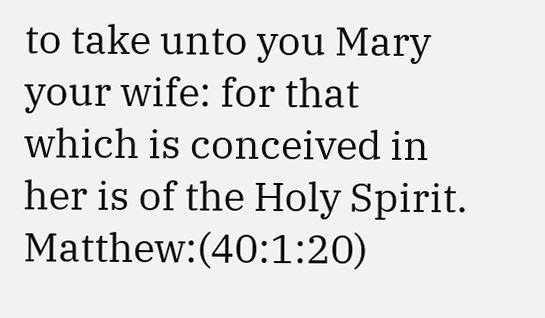to take unto you Mary your wife: for that which is conceived in her is of the Holy Spirit.
Matthew:(40:1:20)